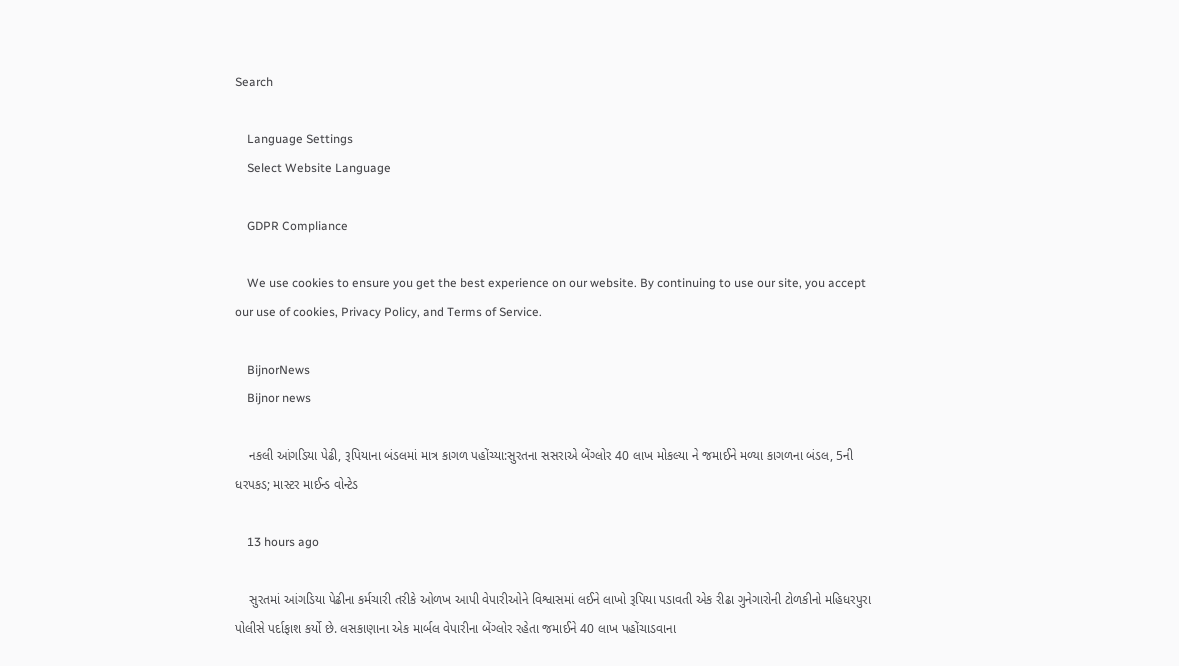Search

    Language Settings
    Select Website Language

    GDPR Compliance

    We use cookies to ensure you get the best experience on our website. By continuing to use our site, you accept our use of cookies, Privacy Policy, and Terms of Service.

    BijnorNews
    Bijnor news

    નકલી આંગડિયા પેઢી, રૂપિયાના બંડલમાં માત્ર કાગળ પહોંચ્યા:સુરતના સસરાએ બેંગ્લોર 40 લાખ મોકલ્યા ને જમાઈને મળ્યા કાગળના બંડલ, 5ની ધરપકડ; માસ્ટર માઈન્ડ વોન્ટેડ

    13 hours ago

    સુરતમાં આંગડિયા પેઢીના કર્મચારી તરીકે ઓળખ આપી વેપારીઓને વિશ્વાસમાં લઈને લાખો રૂપિયા પડાવતી એક રીઢા ગુનેગારોની ટોળકીનો મહિધરપુરા પોલીસે પર્દાફાશ કર્યો છે. લસકાણાના એક માર્બલ વેપારીના બેંગ્લોર રહેતા જમાઈને 40 લાખ પહોંચાડવાના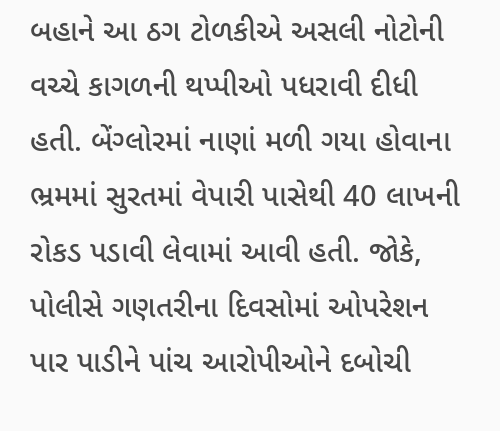બહાને આ ઠગ ટોળકીએ અસલી નોટોની વચ્ચે કાગળની થપ્પીઓ પધરાવી દીધી હતી. બેંગ્લોરમાં નાણાં મળી ગયા હોવાના ભ્રમમાં સુરતમાં વેપારી પાસેથી 40 લાખની રોકડ પડાવી લેવામાં આવી હતી. જોકે, પોલીસે ગણતરીના દિવસોમાં ઓપરેશન પાર પાડીને પાંચ આરોપીઓને દબોચી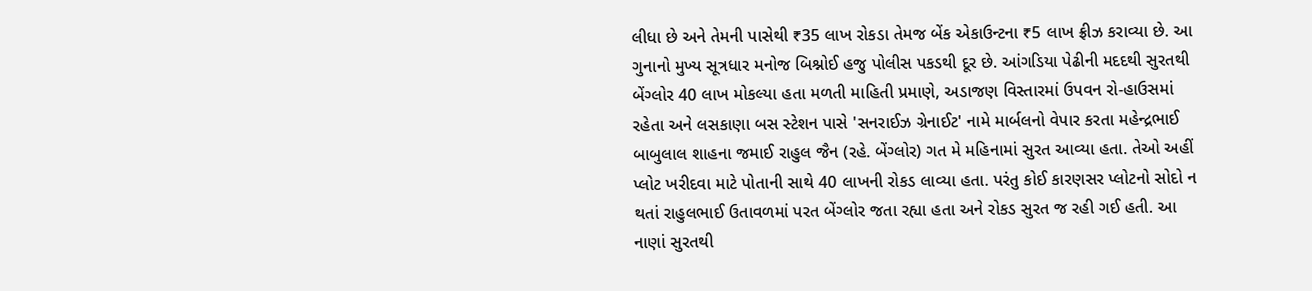લીધા છે અને તેમની પાસેથી ₹35 લાખ રોકડા તેમજ બેંક એકાઉન્ટના ₹5 લાખ ફ્રીઝ કરાવ્યા છે. આ ગુનાનો મુખ્ય સૂત્રધાર મનોજ બિશ્નોઈ હજુ પોલીસ પકડથી દૂર છે. આંગડિયા પેઢીની મદદથી સુરતથી બેંગ્લોર 40 લાખ મોકલ્યા હતા મળતી માહિતી પ્રમાણે, અડાજણ વિસ્તારમાં ઉપવન રો-હાઉસમાં રહેતા અને લસકાણા બસ સ્ટેશન પાસે 'સનરાઈઝ ગ્રેનાઈટ' નામે માર્બલનો વેપાર કરતા મહેન્દ્રભાઈ બાબુલાલ શાહના જમાઈ રાહુલ જૈન (રહે. બેંગ્લોર) ગત મે મહિનામાં સુરત આવ્યા હતા. તેઓ અહીં પ્લોટ ખરીદવા માટે પોતાની સાથે 40 લાખની રોકડ લાવ્યા હતા. પરંતુ કોઈ કારણસર પ્લોટનો સોદો ન થતાં રાહુલભાઈ ઉતાવળમાં પરત બેંગ્લોર જતા રહ્યા હતા અને રોકડ સુરત જ રહી ગઈ હતી. આ નાણાં સુરતથી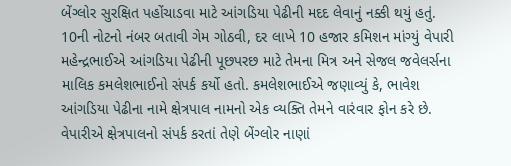બેંગ્લોર સુરક્ષિત પહોંચાડવા માટે આંગડિયા પેઢીની મદદ લેવાનું નક્કી થયું હતું. 10ની નોટનો નંબર બતાવી ગેમ ગોઠવી, દર લાખે 10 હજાર કમિશન માંગ્યું વેપારી મહેન્દ્રભાઈએ આંગડિયા પેઢીની પૂછપરછ માટે તેમના મિત્ર અને સેજલ જવેલર્સના માલિક કમલેશભાઈનો સંપર્ક કર્યો હતો. કમલેશભાઈએ જણાવ્યું કે, ભાવેશ આંગડિયા પેઢીના નામે ક્ષેત્રપાલ નામનો એક વ્યક્તિ તેમને વારંવાર ફોન કરે છે. વેપારીએ ક્ષેત્રપાલનો સંપર્ક કરતાં તેણે બેંગ્લોર નાણાં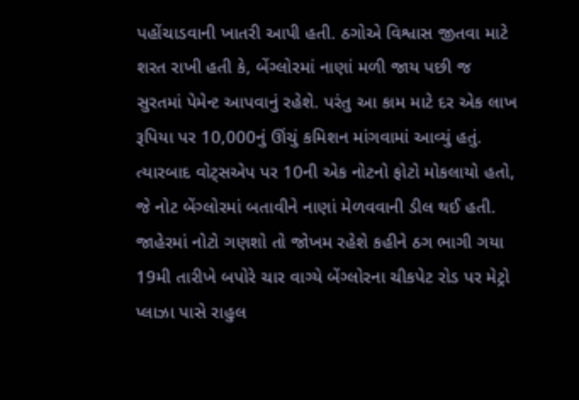પહોંચાડવાની ખાતરી આપી હતી. ઠગોએ વિશ્વાસ જીતવા માટે શરત રાખી હતી કે, બેંગ્લોરમાં નાણાં મળી જાય પછી જ સુરતમાં પેમેન્ટ આપવાનું રહેશે. પરંતુ આ કામ માટે દર એક લાખ રૂપિયા પર 10,000નું ઊંચું કમિશન માંગવામાં આવ્યું હતું. ત્યારબાદ વોટ્સએપ પર 10ની એક નોટનો ફોટો મોકલાયો હતો, જે નોટ બેંગ્લોરમાં બતાવીને નાણાં મેળવવાની ડીલ થઈ હતી. જાહેરમાં નોટો ગણશો તો જોખમ રહેશે કહીને ઠગ ભાગી ગયા 19મી તારીખે બપોરે ચાર વાગ્યે બેંગ્લોરના ચીકપેટ રોડ પર મેટ્રો પ્લાઝા પાસે રાહુલ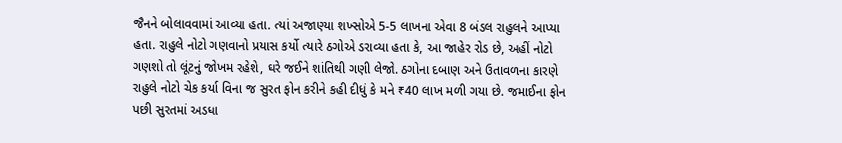જૈનને બોલાવવામાં આવ્યા હતા. ત્યાં અજાણ્યા શખ્સોએ 5-5 લાખના એવા 8 બંડલ રાહુલને આપ્યા હતા. રાહુલે નોટો ગણવાનો પ્રયાસ કર્યો ત્યારે ઠગોએ ડરાવ્યા હતા કે, આ જાહેર રોડ છે, અહીં નોટો ગણશો તો લૂંટનું જોખમ રહેશે, ઘરે જઈને શાંતિથી ગણી લેજો. ઠગોના દબાણ અને ઉતાવળના કારણે રાહુલે નોટો ચેક કર્યા વિના જ સુરત ફોન કરીને કહી દીધું કે મને ₹40 લાખ મળી ગયા છે. જમાઈના ફોન પછી સુરતમાં અડધા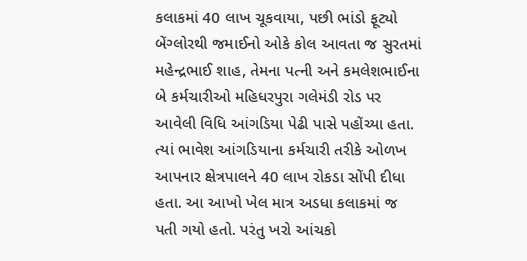કલાકમાં 40 લાખ ચૂકવાયા, પછી ભાંડો ફૂટ્યો બેંગ્લોરથી જમાઈનો ઓકે કોલ આવતા જ સુરતમાં મહેન્દ્રભાઈ શાહ, તેમના પત્ની અને કમલેશભાઈના બે કર્મચારીઓ મહિધરપુરા ગલેમંડી રોડ પર આવેલી વિધિ આંગડિયા પેઢી પાસે પહોંચ્યા હતા. ત્યાં ભાવેશ આંગડિયાના કર્મચારી તરીકે ઓળખ આપનાર ક્ષેત્રપાલને 40 લાખ રોકડા સોંપી દીધા હતા. આ આખો ખેલ માત્ર અડધા કલાકમાં જ પતી ગયો હતો. પરંતુ ખરો આંચકો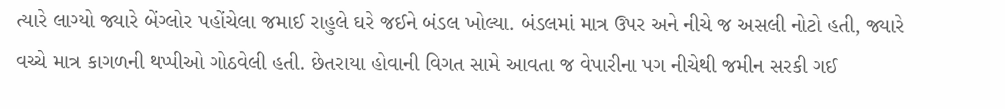ત્યારે લાગ્યો જ્યારે બેંગ્લોર પહોંચેલા જમાઈ રાહુલે ઘરે જઈને બંડલ ખોલ્યા. બંડલમાં માત્ર ઉપર અને નીચે જ અસલી નોટો હતી, જ્યારે વચ્ચે માત્ર કાગળની થપ્પીઓ ગોઠવેલી હતી. છેતરાયા હોવાની વિગત સામે આવતા જ વેપારીના પગ નીચેથી જમીન સરકી ગઈ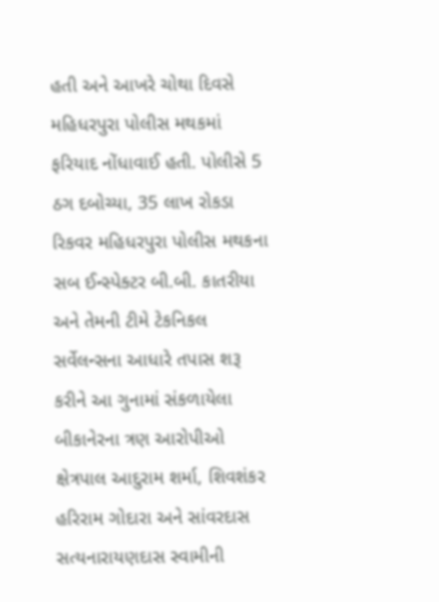હતી અને આખરે ચોથા દિવસે મહિધરપુરા પોલીસ મથકમાં ફરિયાદ નોંધાવાઈ હતી. પોલીસે 5 ઠગ દબોચ્યા, 35 લાખ રોકડા રિકવર મહિધરપુરા પોલીસ મથકના સબ ઈન્સ્પેક્ટર બી.બી. કાતરીયા અને તેમની ટીમે ટેકનિકલ સર્વેલન્સના આધારે તપાસ શરૂ કરીને આ ગુનામાં સંકળાયેલા બીકાનેરના ત્રણ આરોપીઓ ક્ષેત્રપાલ આદુરામ શર્મા, શિવશંકર હરિરામ ગોદારા અને સાંવરદાસ સત્યનારાયણદાસ સ્વામીની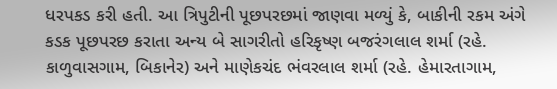ધરપકડ કરી હતી. આ ત્રિપુટીની પૂછપરછમાં જાણવા મળ્યું કે, બાકીની રકમ અંગે કડક પૂછપરછ કરાતા અન્ય બે સાગરીતો હરિકૃષ્ણ બજરંગલાલ શર્મા (રહે. કાળુવાસગામ, બિકાનેર) અને માણેકચંદ ભંવરલાલ શર્મા (રહે. હેમારતાગામ,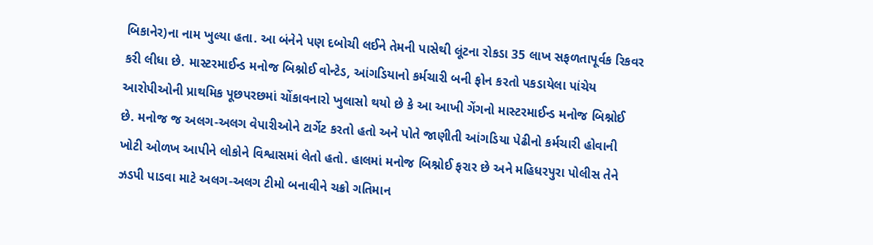બિકાનેર)ના નામ ખુલ્યા હતા. આ બંનેને પણ દબોચી લઈને તેમની પાસેથી લૂંટના રોકડા 35 લાખ સફળતાપૂર્વક રિકવર કરી લીધા છે. માસ્ટરમાઈન્ડ મનોજ બિશ્નોઈ વોન્ટેડ, આંગડિયાનો કર્મચારી બની ફોન કરતો પકડાયેલા પાંચેય આરોપીઓની પ્રાથમિક પૂછપરછમાં ચોંકાવનારો ખુલાસો થયો છે કે આ આખી ગેંગનો માસ્ટરમાઈન્ડ મનોજ બિશ્નોઈ છે. મનોજ જ અલગ-અલગ વેપારીઓને ટાર્ગેટ કરતો હતો અને પોતે જાણીતી આંગડિયા પેઢીનો કર્મચારી હોવાની ખોટી ઓળખ આપીને લોકોને વિશ્વાસમાં લેતો હતો. હાલમાં મનોજ બિશ્નોઈ ફરાર છે અને મહિધરપુરા પોલીસ તેને ઝડપી પાડવા માટે અલગ-અલગ ટીમો બનાવીને ચક્રો ગતિમાન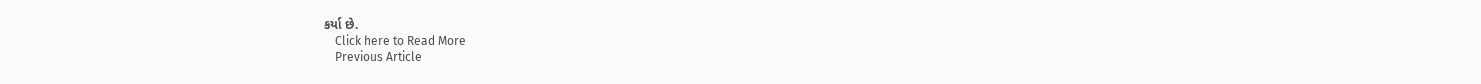કર્યા છે.
    Click here to Read More
    Previous Article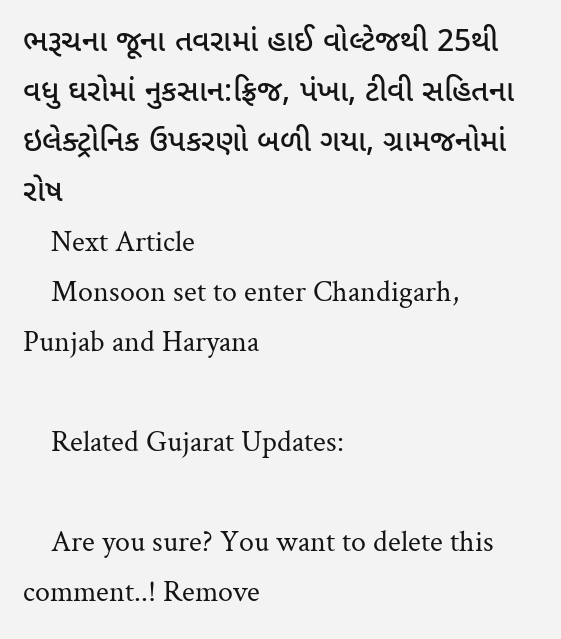ભરૂચના જૂના તવરામાં હાઈ વોલ્ટેજથી 25થી વધુ ઘરોમાં નુકસાન:ફ્રિજ, પંખા, ટીવી સહિતના ઇલેક્ટ્રોનિક ઉપકરણો બળી ગયા, ગ્રામજનોમાં રોષ
    Next Article
    Monsoon set to enter Chandigarh, Punjab and Haryana

    Related Gujarat Updates:

    Are you sure? You want to delete this comment..! Remove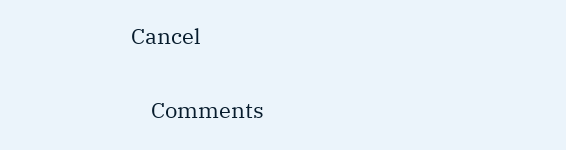Cancel

    Comments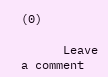(0)

      Leave a comment